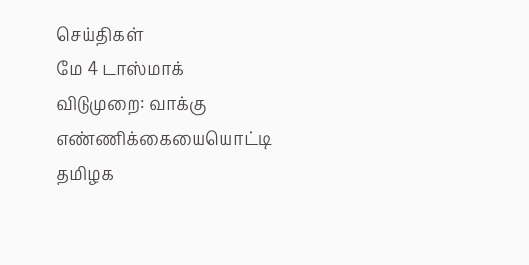செய்திகள்
மே 4 டாஸ்மாக் விடுமுறை: வாக்கு எண்ணிக்கையையொட்டி தமிழக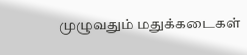முழுவதும் மதுக்கடைகள்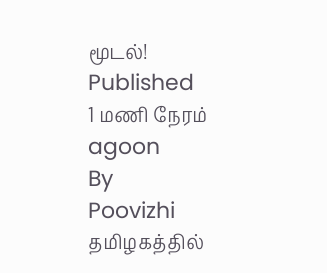மூடல்!
Published
1 மணி நேரம் agoon
By
Poovizhi
தமிழகத்தில்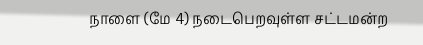நாளை (மே 4) நடைபெறவுள்ள சட்டமன்ற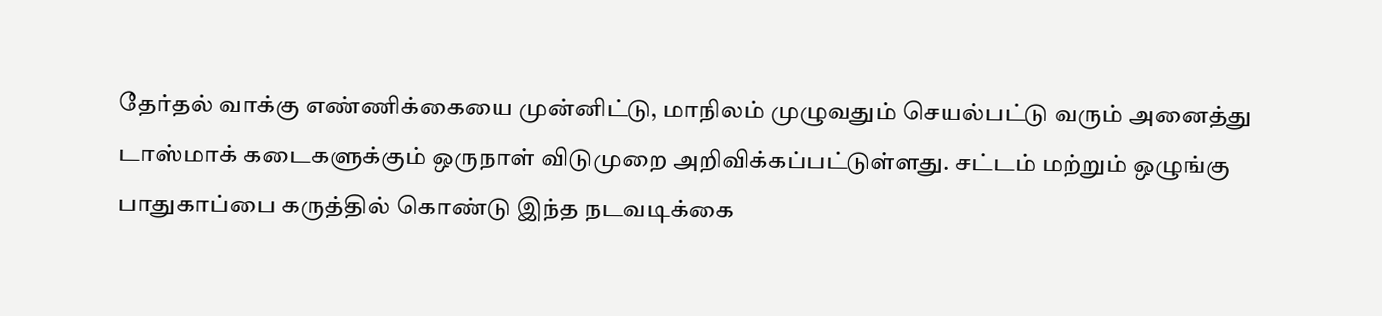தேர்தல் வாக்கு எண்ணிக்கையை முன்னிட்டு, மாநிலம் முழுவதும் செயல்பட்டு வரும் அனைத்து டாஸ்மாக் கடைகளுக்கும் ஒருநாள் விடுமுறை அறிவிக்கப்பட்டுள்ளது. சட்டம் மற்றும் ஒழுங்கு பாதுகாப்பை கருத்தில் கொண்டு இந்த நடவடிக்கை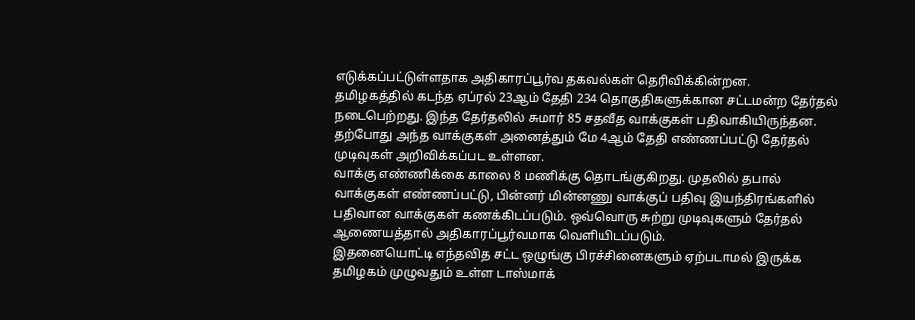எடுக்கப்பட்டுள்ளதாக அதிகாரப்பூர்வ தகவல்கள் தெரிவிக்கின்றன.
தமிழகத்தில் கடந்த ஏப்ரல் 23ஆம் தேதி 234 தொகுதிகளுக்கான சட்டமன்ற தேர்தல் நடைபெற்றது. இந்த தேர்தலில் சுமார் 85 சதவீத வாக்குகள் பதிவாகியிருந்தன. தற்போது அந்த வாக்குகள் அனைத்தும் மே 4ஆம் தேதி எண்ணப்பட்டு தேர்தல் முடிவுகள் அறிவிக்கப்பட உள்ளன.
வாக்கு எண்ணிக்கை காலை 8 மணிக்கு தொடங்குகிறது. முதலில் தபால் வாக்குகள் எண்ணப்பட்டு, பின்னர் மின்னணு வாக்குப் பதிவு இயந்திரங்களில் பதிவான வாக்குகள் கணக்கிடப்படும். ஒவ்வொரு சுற்று முடிவுகளும் தேர்தல் ஆணையத்தால் அதிகாரப்பூர்வமாக வெளியிடப்படும்.
இதனையொட்டி எந்தவித சட்ட ஒழுங்கு பிரச்சினைகளும் ஏற்படாமல் இருக்க தமிழகம் முழுவதும் உள்ள டாஸ்மாக்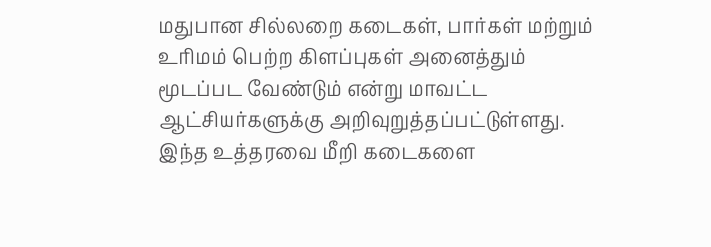மதுபான சில்லறை கடைகள், பார்கள் மற்றும் உரிமம் பெற்ற கிளப்புகள் அனைத்தும் மூடப்பட வேண்டும் என்று மாவட்ட ஆட்சியர்களுக்கு அறிவுறுத்தப்பட்டுள்ளது. இந்த உத்தரவை மீறி கடைகளை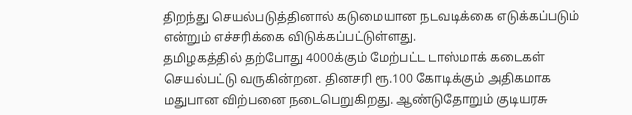திறந்து செயல்படுத்தினால் கடுமையான நடவடிக்கை எடுக்கப்படும் என்றும் எச்சரிக்கை விடுக்கப்பட்டுள்ளது.
தமிழகத்தில் தற்போது 4000க்கும் மேற்பட்ட டாஸ்மாக் கடைகள் செயல்பட்டு வருகின்றன. தினசரி ரூ.100 கோடிக்கும் அதிகமாக மதுபான விற்பனை நடைபெறுகிறது. ஆண்டுதோறும் குடியரசு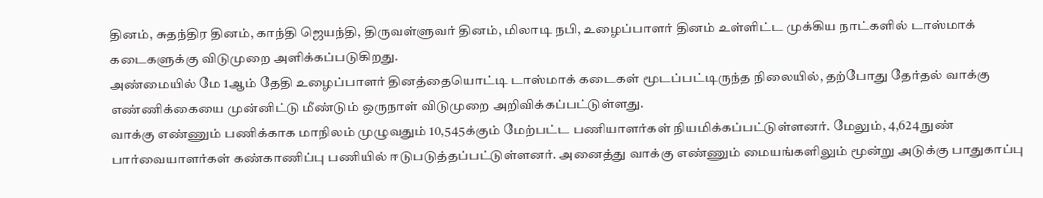தினம், சுதந்திர தினம், காந்தி ஜெயந்தி, திருவள்ளுவர் தினம், மிலாடி நபி, உழைப்பாளர் தினம் உள்ளிட்ட முக்கிய நாட்களில் டாஸ்மாக் கடைகளுக்கு விடுமுறை அளிக்கப்படுகிறது.
அண்மையில் மே 1ஆம் தேதி உழைப்பாளர் தினத்தையொட்டி டாஸ்மாக் கடைகள் மூடப்பட்டிருந்த நிலையில், தற்போது தேர்தல் வாக்கு எண்ணிக்கையை முன்னிட்டு மீண்டும் ஒருநாள் விடுமுறை அறிவிக்கப்பட்டுள்ளது.
வாக்கு எண்ணும் பணிக்காக மாநிலம் முழுவதும் 10,545க்கும் மேற்பட்ட பணியாளர்கள் நியமிக்கப்பட்டுள்ளனர். மேலும், 4,624 நுண் பார்வையாளர்கள் கண்காணிப்பு பணியில் ஈடுபடுத்தப்பட்டுள்ளனர். அனைத்து வாக்கு எண்ணும் மையங்களிலும் மூன்று அடுக்கு பாதுகாப்பு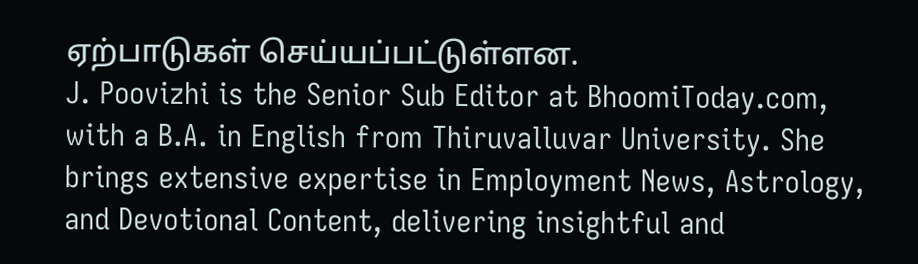ஏற்பாடுகள் செய்யப்பட்டுள்ளன.
J. Poovizhi is the Senior Sub Editor at BhoomiToday.com, with a B.A. in English from Thiruvalluvar University. She brings extensive expertise in Employment News, Astrology, and Devotional Content, delivering insightful and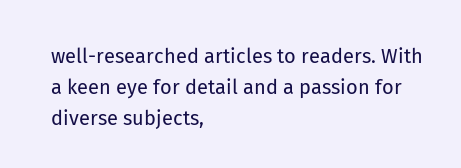well-researched articles to readers. With a keen eye for detail and a passion for diverse subjects,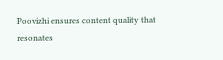Poovizhi ensures content quality that resonates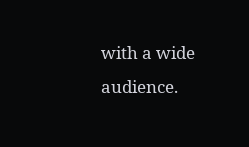with a wide audience.